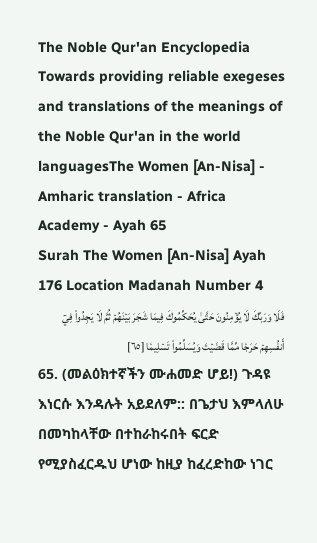The Noble Qur'an Encyclopedia
Towards providing reliable exegeses and translations of the meanings of the Noble Qur'an in the world languagesThe Women [An-Nisa] - Amharic translation - Africa Academy - Ayah 65
Surah The Women [An-Nisa] Ayah 176 Location Madanah Number 4
فَلَا وَرَبِّكَ لَا يُؤۡمِنُونَ حَتَّىٰ يُحَكِّمُوكَ فِيمَا شَجَرَ بَيۡنَهُمۡ ثُمَّ لَا يَجِدُواْ فِيٓ أَنفُسِهِمۡ حَرَجٗا مِّمَّا قَضَيۡتَ وَيُسَلِّمُواْ تَسۡلِيمٗا [٦٥]
65. (መልዕክተኛችን ሙሐመድ ሆይ!) ጉዳዩ እነርሱ እንዳሉት አይደለም:: በጌታህ እምላለሁ በመካከላቸው በተከራከሩበት ፍርድ የሚያስፈርዱህ ሆነው ከዚያ ከፈረድከው ነገር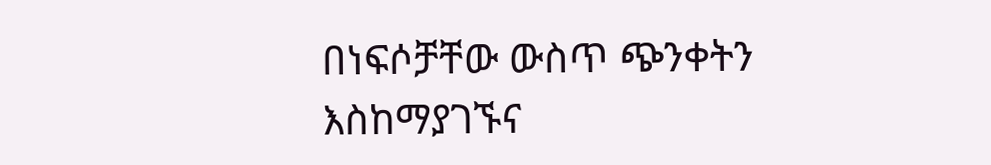በነፍሶቻቸው ውስጥ ጭንቀትን እስከማያገኙና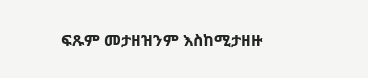ፍጹም መታዘዝንም እስከሚታዘዙ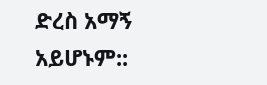ድረስ አማኝ አይሆኑም::